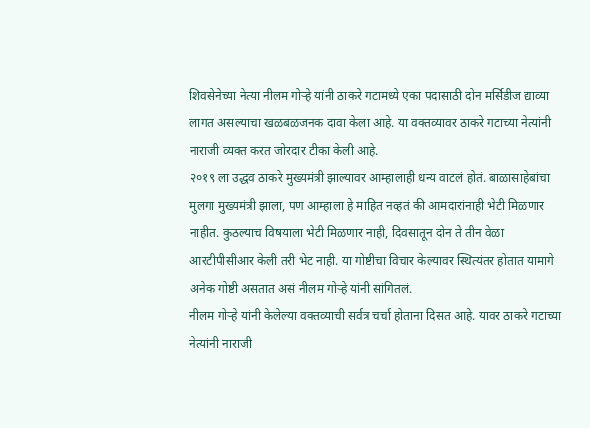शिवसेनेच्या नेत्या नीलम गोऱ्हे यांनी ठाकरे गटामध्ये एका पदासाठी दोन मर्सिडीज द्याव्या लागत असल्याचा खळबळजनक दावा केला आहे. या वक्तव्यावर ठाकरे गटाच्या नेत्यांनी नाराजी व्यक्त करत जोरदार टीका केली आहे.
२०१९ ला उद्धव ठाकरे मुख्यमंत्री झाल्यावर आम्हालाही धन्य वाटलं होतं. बाळासाहेबांचा मुलगा मुख्यमंत्री झाला, पण आम्हाला हे माहित नव्हतं की आमदारांनाही भेटी मिळणार नाहीत. कुठल्याच विषयाला भेटी मिळणार नाही, दिवसातून दोन ते तीन वेळा आरटीपीसीआर केली तरी भेट नाही. या गोष्टीचा विचार केल्यावर स्थित्यंतर होतात यामागे अनेक गोष्टी असतात असं नीलम गोऱ्हे यांनी सांगितलं.
नीलम गोऱ्हे यांनी केलेल्या वक्तव्याची सर्वत्र चर्चा होताना दिसत आहे. यावर ठाकरे गटाच्या नेत्यांनी नाराजी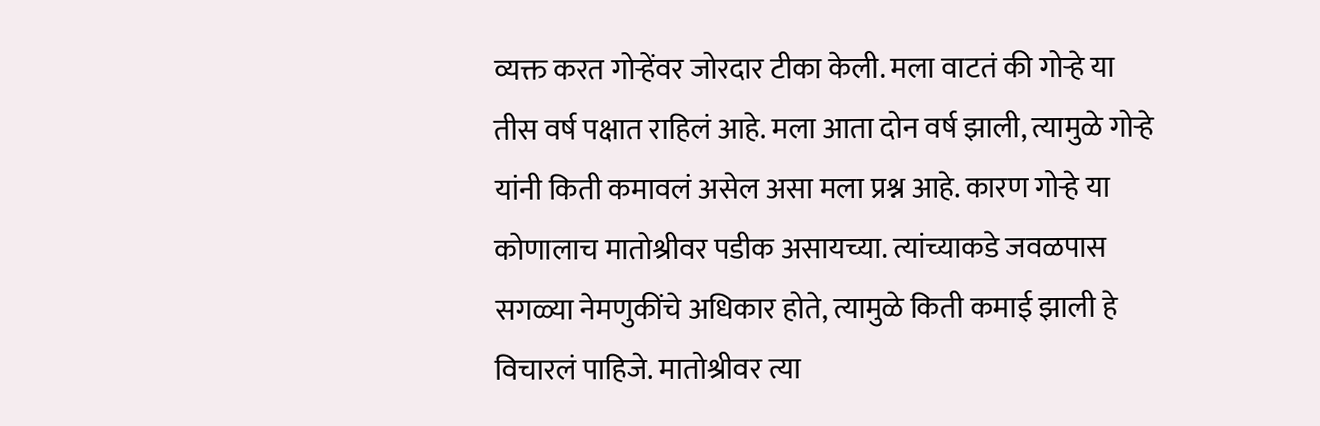व्यक्त करत गोऱ्हेंवर जोरदार टीका केली. मला वाटतं की गोऱ्हे या तीस वर्ष पक्षात राहिलं आहे. मला आता दोन वर्ष झाली, त्यामुळे गोऱ्हे यांनी किती कमावलं असेल असा मला प्रश्न आहे. कारण गोऱ्हे या कोणालाच मातोश्रीवर पडीक असायच्या. त्यांच्याकडे जवळपास सगळ्या नेमणुकींचे अधिकार होते, त्यामुळे किती कमाई झाली हे विचारलं पाहिजे. मातोश्रीवर त्या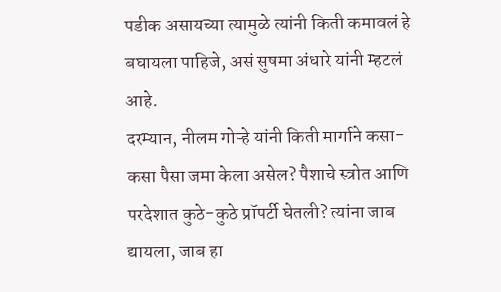पडीक असायच्या त्यामुळे त्यांनी किती कमावलं हे बघायला पाहिजे, असं सुषमा अंधारे यांनी म्हटलं आहे.
दरम्यान, नीलम गोऱ्हे यांनी किती मार्गाने कसा-कसा पैसा जमा केला असेल? पैशाचे स्त्रोत आणि परदेशात कुठे-कुठे प्रॉपर्टी घेतली? त्यांना जाब द्यायला, जाब हा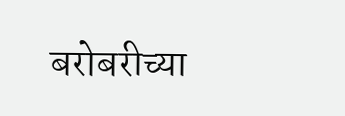बरोबरीच्या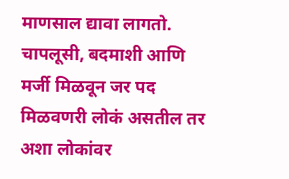माणसाल द्यावा लागतो. चापलूसी, बदमाशी आणि मर्जी मिळवून जर पद मिळवणरी लोकं असतील तर अशा लोकांवर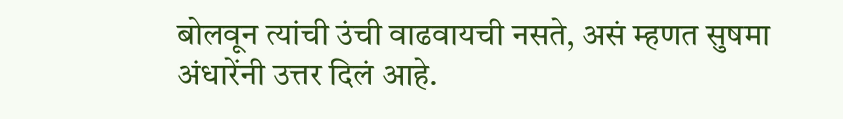बोलवून त्यांची उंची वाढवायची नसते, असं म्हणत सुषमा अंधारेंनी उत्तर दिलं आहे.